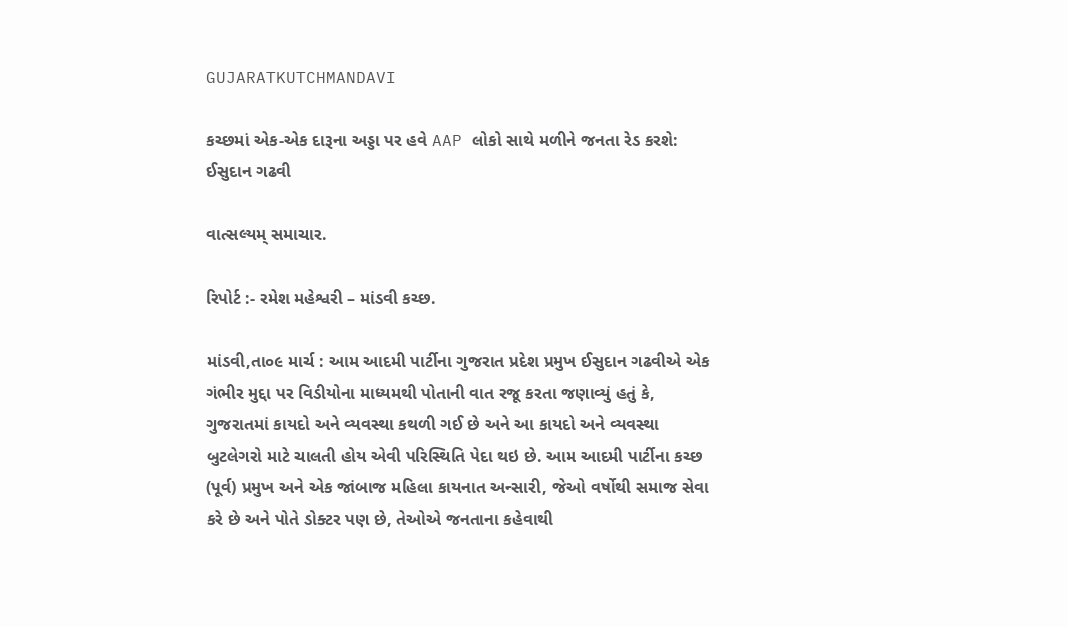GUJARATKUTCHMANDAVI

કચ્છમાં એક-એક દારૂના અડ્ડા પર હવે AAP લોકો સાથે મળીને જનતા રેડ કરશે: ઈસુદાન ગઢવી

વાત્સલ્યમ્ સમાચાર.

રિપોર્ટ :- રમેશ મહેશ્વરી – માંડવી કચ્છ.

માંડવી,તા૦૯ માર્ચ : આમ આદમી પાર્ટીના ગુજરાત પ્રદેશ પ્રમુખ ઈસુદાન ગઢવીએ એક ગંભીર મુદ્દા પર વિડીયોના માધ્યમથી પોતાની વાત રજૂ કરતા જણાવ્યું હતું કે, ગુજરાતમાં કાયદો અને વ્યવસ્થા કથળી ગઈ છે અને આ કાયદો અને વ્યવસ્થા બુટલેગરો માટે ચાલતી હોય એવી પરિસ્થિતિ પેદા થઇ છે. આમ આદમી પાર્ટીના કચ્છ (પૂર્વ) પ્રમુખ અને એક જાંબાજ મહિલા કાયનાત અન્સારી, જેઓ વર્ષોથી સમાજ સેવા કરે છે અને પોતે ડોક્ટર પણ છે, તેઓએ જનતાના કહેવાથી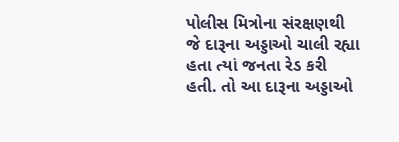પોલીસ મિત્રોના સંરક્ષણથી જે દારૂના અડ્ડાઓ ચાલી રહ્યા હતા ત્યાં જનતા રેડ કરી હતી. તો આ દારૂના અડ્ડાઓ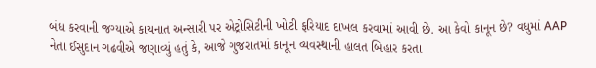બંધ કરવાની જગ્યાએ કાયનાત અન્સારી પર એટ્રોસિટીની ખોટી ફરિયાદ દાખલ કરવામાં આવી છે. આ કેવો કાનૂન છે? વધુમાં AAP નેતા ઈસુદાન ગઢવીએ જણાવ્યું હતું કે, આજે ગુજરાતમાં કાનૂન વ્યવસ્થાની હાલત બિહાર કરતા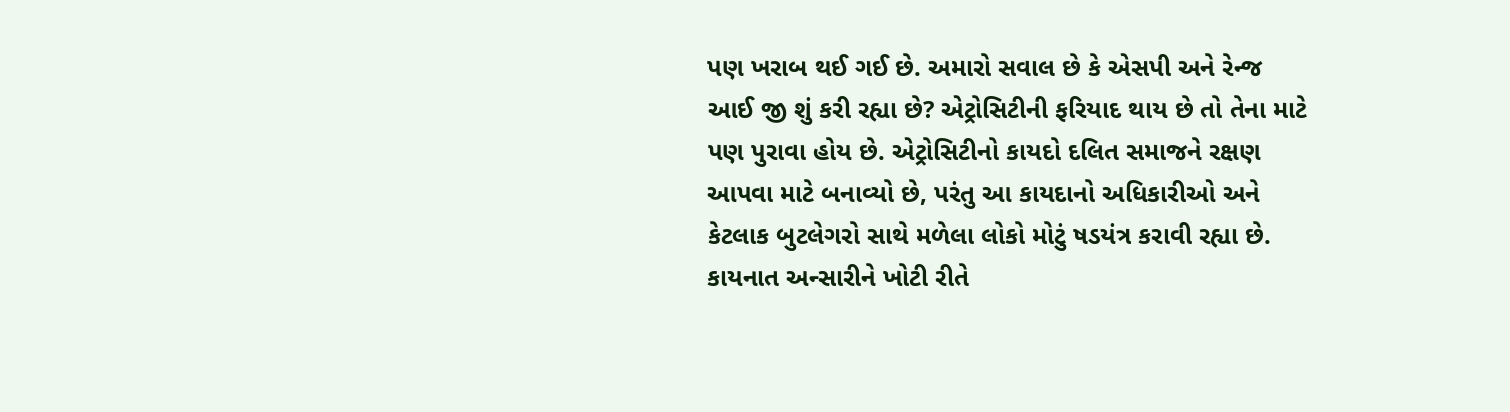પણ ખરાબ થઈ ગઈ છે. અમારો સવાલ છે કે એસપી અને રેન્જ આઈ જી શું કરી રહ્યા છે? એટ્રોસિટીની ફરિયાદ થાય છે તો તેના માટે પણ પુરાવા હોય છે. એટ્રોસિટીનો કાયદો દલિત સમાજને રક્ષણ આપવા માટે બનાવ્યો છે, પરંતુ આ કાયદાનો અધિકારીઓ અને કેટલાક બુટલેગરો સાથે મળેલા લોકો મોટું ષડયંત્ર કરાવી રહ્યા છે. કાયનાત અન્સારીને ખોટી રીતે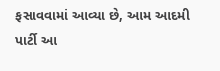ફસાવવામાં આવ્યા છે, આમ આદમી પાર્ટી આ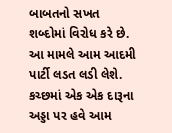બાબતનો સખત શબ્દોમાં વિરોધ કરે છે. આ મામલે આમ આદમી પાર્ટી લડત લડી લેશે. કચ્છમાં એક એક દારૂના અડ્ડા પર હવે આમ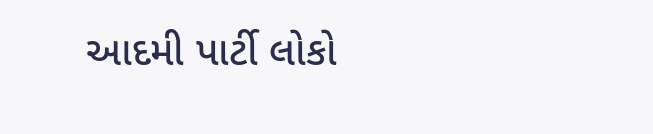આદમી પાર્ટી લોકો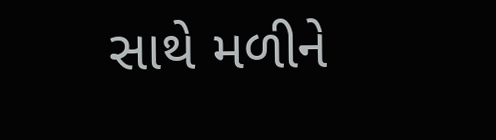સાથે મળીને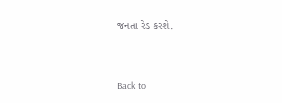જનતા રેડ કરશે.



Back to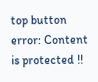top button
error: Content is protected !!